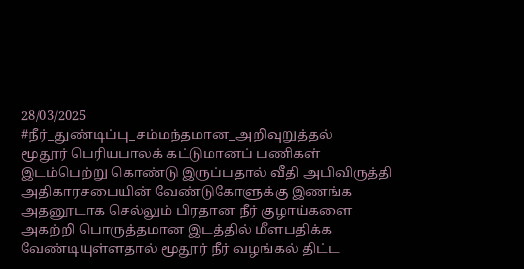28/03/2025
#நீர்_துண்டிப்பு_சம்மந்தமான_அறிவுறுத்தல்
மூதூர் பெரியபாலக் கட்டுமானப் பணிகள் இடம்பெற்று கொண்டு இருப்பதால் வீதி அபிவிருத்தி அதிகாரசபையின் வேண்டுகோளுக்கு இணங்க அதனூடாக செல்லும் பிரதான நீர் குழாய்களை அகற்றி பொருத்தமான இடத்தில் மீளபதிக்க வேண்டியுள்ளதால் மூதூர் நீர் வழங்கல் திட்ட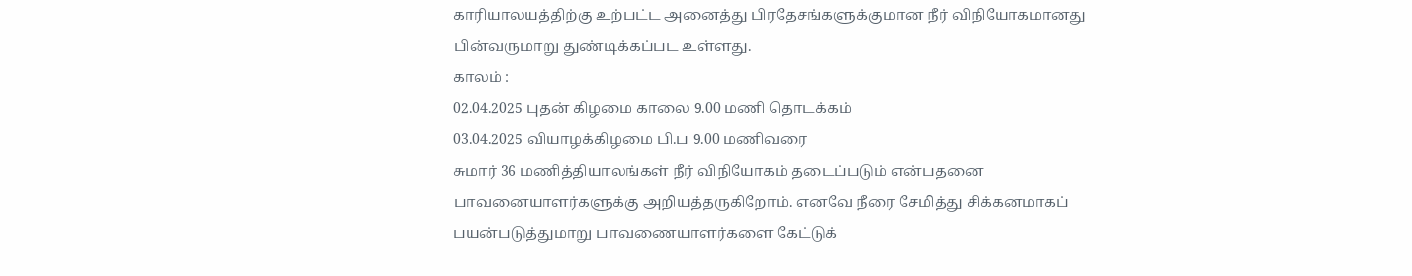காரியாலயத்திற்கு உற்பட்ட அனைத்து பிரதேசங்களுக்குமான நீர் விநியோகமானது பின்வருமாறு துண்டிக்கப்பட உள்ளது.
காலம் :
02.04.2025 புதன் கிழமை காலை 9.00 மணி தொடக்கம்
03.04.2025 வியாழக்கிழமை பி.ப 9.00 மணிவரை
சுமார் 36 மணித்தியாலங்கள் நீர் விநியோகம் தடைப்படும் என்பதனை பாவனையாளர்களுக்கு அறியத்தருகிறோம். எனவே நீரை சேமித்து சிக்கனமாகப் பயன்படுத்துமாறு பாவணையாளர்களை கேட்டுக்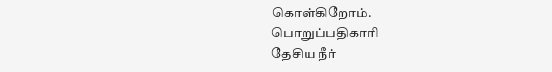கொள்கிறோம்.
பொறுப்பதிகாரி
தேசிய நீர்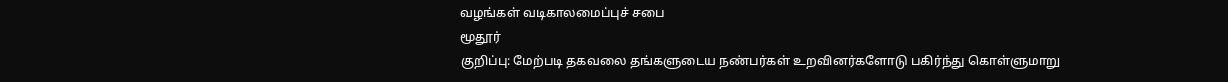வழங்கள் வடிகாலமைப்புச் சபை
மூதூர்
குறிப்பு: மேற்படி தகவலை தங்களுடைய நண்பர்கள் உறவினர்களோடு பகிர்ந்து கொள்ளுமாறு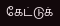கேட்டுக்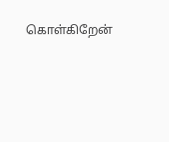கொள்கிறேன்